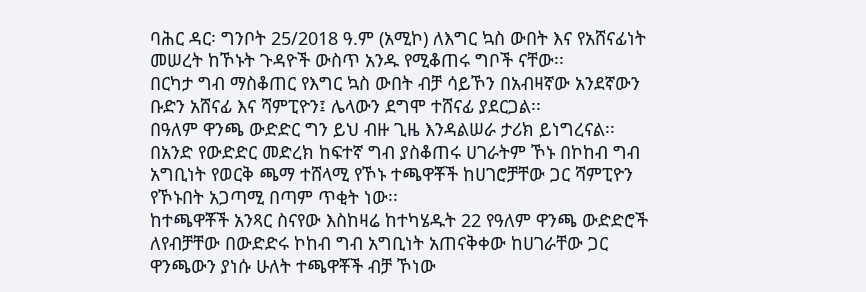ባሕር ዳር፡ ግንቦት 25/2018 ዓ.ም (አሚኮ) ለእግር ኳስ ውበት እና የአሸናፊነት መሠረት ከኾኑት ጉዳዮች ውስጥ አንዱ የሚቆጠሩ ግቦች ናቸው፡፡
በርካታ ግብ ማስቆጠር የእግር ኳስ ውበት ብቻ ሳይኾን በአብዛኛው አንደኛውን ቡድን አሸናፊ እና ሻምፒዮን፤ ሌላውን ደግሞ ተሸናፊ ያደርጋል፡፡
በዓለም ዋንጫ ውድድር ግን ይህ ብዙ ጊዜ እንዳልሠራ ታሪክ ይነግረናል፡፡ በአንድ የውድድር መድረክ ከፍተኛ ግብ ያስቆጠሩ ሀገራትም ኾኑ በኮከብ ግብ አግቢነት የወርቅ ጫማ ተሸላሚ የኾኑ ተጫዋቾች ከሀገሮቻቸው ጋር ሻምፒዮን የኾኑበት አጋጣሚ በጣም ጥቂት ነው፡፡
ከተጫዋቾች አንጻር ስናየው እስከዛሬ ከተካሄዱት 22 የዓለም ዋንጫ ውድድሮች ለየብቻቸው በውድድሩ ኮከብ ግብ አግቢነት አጠናቅቀው ከሀገራቸው ጋር ዋንጫውን ያነሱ ሁለት ተጫዋቾች ብቻ ኾነው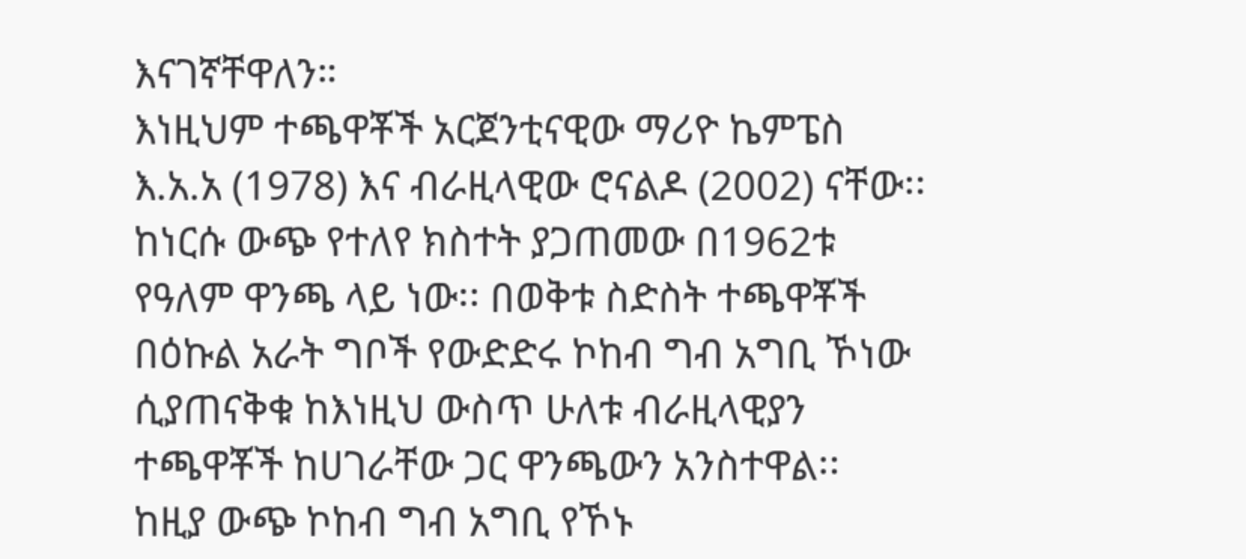እናገኛቸዋለን።
እነዚህም ተጫዋቾች አርጀንቲናዊው ማሪዮ ኬምፔስ እ.አ.አ (1978) እና ብራዚላዊው ሮናልዶ (2002) ናቸው፡፡
ከነርሱ ውጭ የተለየ ክስተት ያጋጠመው በ1962ቱ የዓለም ዋንጫ ላይ ነው፡፡ በወቅቱ ስድስት ተጫዋቾች በዕኩል አራት ግቦች የውድድሩ ኮከብ ግብ አግቢ ኾነው ሲያጠናቅቁ ከእነዚህ ውስጥ ሁለቱ ብራዚላዊያን ተጫዋቾች ከሀገራቸው ጋር ዋንጫውን አንስተዋል፡፡
ከዚያ ውጭ ኮከብ ግብ አግቢ የኾኑ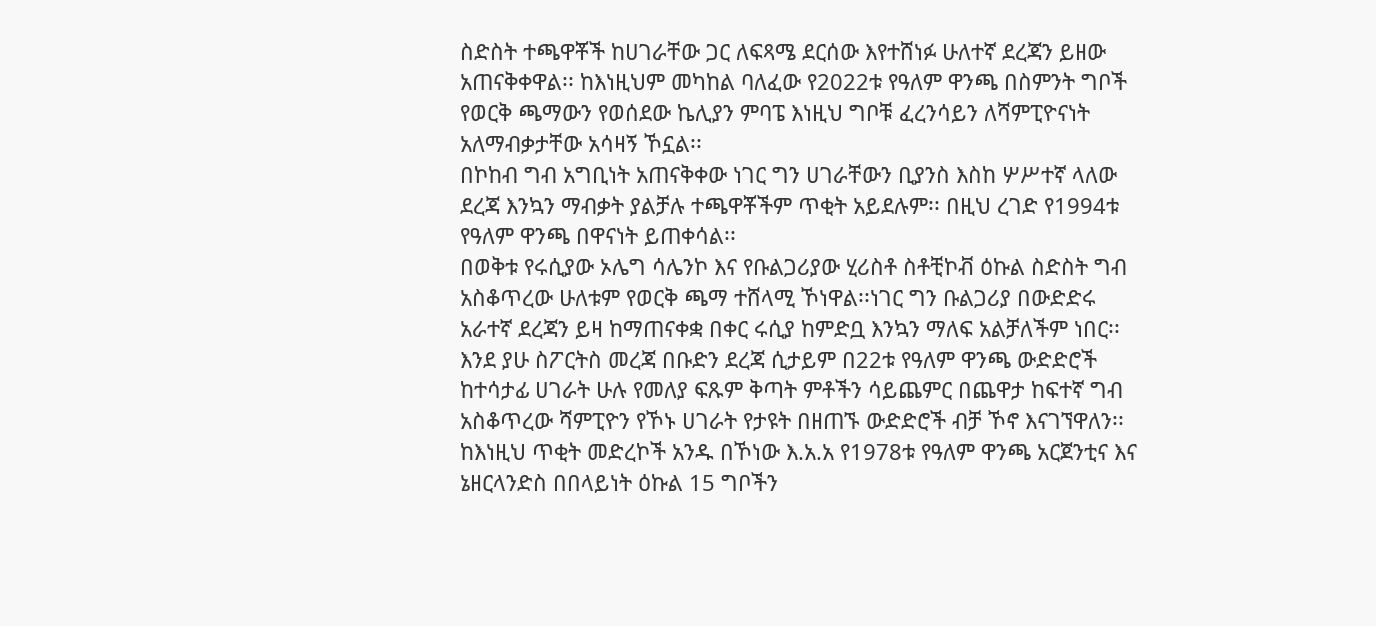ስድስት ተጫዋቾች ከሀገራቸው ጋር ለፍጻሜ ደርሰው እየተሸነፉ ሁለተኛ ደረጃን ይዘው አጠናቅቀዋል፡፡ ከእነዚህም መካከል ባለፈው የ2022ቱ የዓለም ዋንጫ በስምንት ግቦች የወርቅ ጫማውን የወሰደው ኬሊያን ምባፔ እነዚህ ግቦቹ ፈረንሳይን ለሻምፒዮናነት አለማብቃታቸው አሳዛኝ ኾኗል፡፡
በኮከብ ግብ አግቢነት አጠናቅቀው ነገር ግን ሀገራቸውን ቢያንስ እስከ ሦሥተኛ ላለው ደረጃ እንኳን ማብቃት ያልቻሉ ተጫዋቾችም ጥቂት አይደሉም፡፡ በዚህ ረገድ የ1994ቱ የዓለም ዋንጫ በዋናነት ይጠቀሳል፡፡
በወቅቱ የሩሲያው ኦሌግ ሳሌንኮ እና የቡልጋሪያው ሂሪስቶ ስቶቺኮቭ ዕኩል ስድስት ግብ አስቆጥረው ሁለቱም የወርቅ ጫማ ተሸላሚ ኾነዋል፡፡ነገር ግን ቡልጋሪያ በውድድሩ አራተኛ ደረጃን ይዛ ከማጠናቀቋ በቀር ሩሲያ ከምድቧ እንኳን ማለፍ አልቻለችም ነበር፡፡
እንደ ያሁ ስፖርትስ መረጃ በቡድን ደረጃ ሲታይም በ22ቱ የዓለም ዋንጫ ውድድሮች ከተሳታፊ ሀገራት ሁሉ የመለያ ፍጹም ቅጣት ምቶችን ሳይጨምር በጨዋታ ከፍተኛ ግብ አስቆጥረው ሻምፒዮን የኾኑ ሀገራት የታዩት በዘጠኙ ውድድሮች ብቻ ኾኖ እናገኘዋለን፡፡
ከእነዚህ ጥቂት መድረኮች አንዱ በኾነው እ.አ.አ የ1978ቱ የዓለም ዋንጫ አርጀንቲና እና ኔዘርላንድስ በበላይነት ዕኩል 15 ግቦችን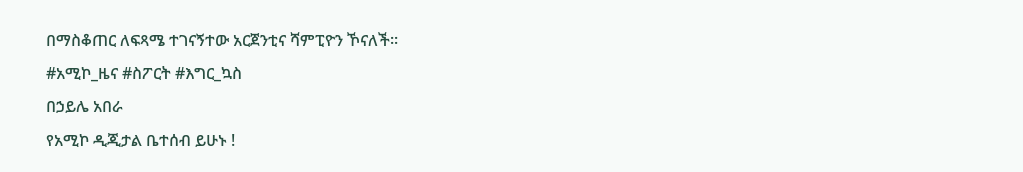በማስቆጠር ለፍጻሜ ተገናኝተው አርጀንቲና ሻምፒዮን ኾናለች፡፡
#አሚኮ_ዜና #ስፖርት #እግር_ኳስ
በኃይሌ አበራ
የአሚኮ ዲጂታል ቤተሰብ ይሁኑ !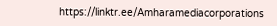https://linktr.ee/Amharamediacorporations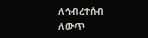ለኅብረተሰብ ለውጥ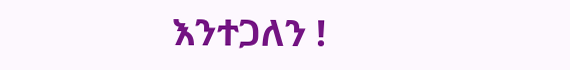እንተጋለን !